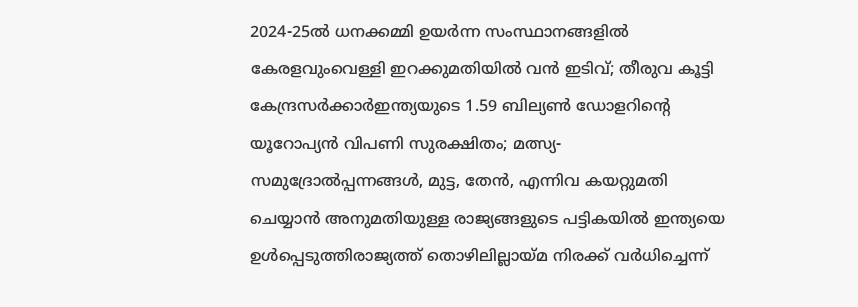2024-25ൽ ധനക്കമ്മി ഉയർന്ന സംസ്ഥാനങ്ങളിൽ കേരളവുംവെള്ളി ഇറക്കുമതിയില്‍ വന്‍ ഇടിവ്; തീരുവ കൂട്ടി കേന്ദ്രസർക്കാർഇന്ത്യയുടെ 1.59 ബില്യൺ ഡോളറിന്റെ യൂറോപ്യൻ വിപണി സുരക്ഷിതം; മത്സ്യ-സമുദ്രോല്‍പ്പന്നങ്ങള്‍, മുട്ട, തേന്‍, എന്നിവ കയറ്റുമതി ചെയ്യാന്‍ അനുമതിയുള്ള രാജ്യങ്ങളുടെ പട്ടികയില്‍ ഇന്ത്യയെ ഉള്‍പ്പെടുത്തിരാജ്യത്ത് തൊഴിലില്ലായ്മ നിരക്ക് വർധിച്ചെന്ന്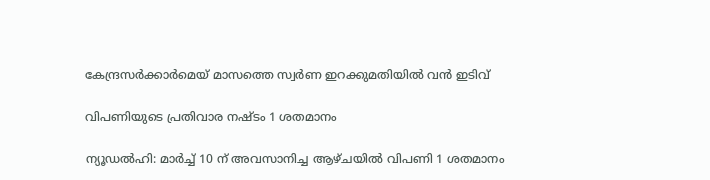കേന്ദ്രസർക്കാർമെയ് മാസത്തെ സ്വർണ ഇറക്കുമതിയില്‍ വന്‍ ഇടിവ്

വിപണിയുടെ പ്രതിവാര നഷ്ടം 1 ശതമാനം

ന്യൂഡല്‍ഹി: മാര്‍ച്ച് 10 ന് അവസാനിച്ച ആഴ്ചയില്‍ വിപണി 1 ശതമാനം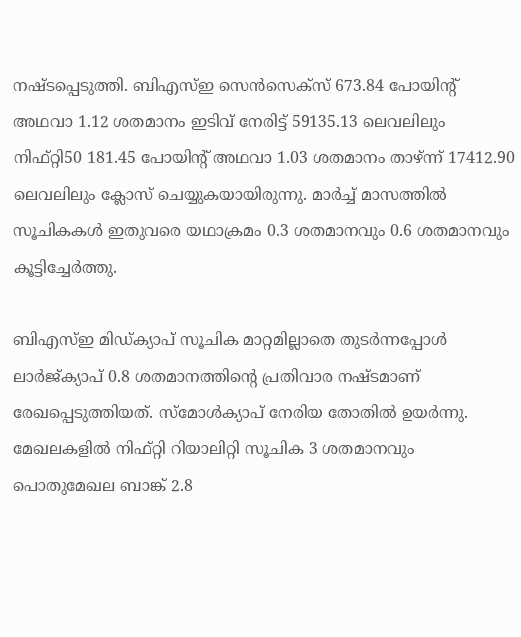നഷ്ടപ്പെടുത്തി. ബിഎസ്ഇ സെന്‍സെക്‌സ് 673.84 പോയിന്റ് അഥവാ 1.12 ശതമാനം ഇടിവ് നേരിട്ട് 59135.13 ലെവലിലും നിഫ്റ്റി50 181.45 പോയിന്റ് അഥവാ 1.03 ശതമാനം താഴ്ന്ന് 17412.90 ലെവലിലും ക്ലോസ് ചെയ്യുകയായിരുന്നു. മാര്‍ച്ച് മാസത്തില്‍ സൂചികകള്‍ ഇതുവരെ യഥാക്രമം 0.3 ശതമാനവും 0.6 ശതമാനവും കൂട്ടിച്ചേര്‍ത്തു.

ബിഎസ്ഇ മിഡ്ക്യാപ് സൂചിക മാറ്റമില്ലാതെ തുടര്‍ന്നപ്പോള്‍ ലാര്‍ജ്ക്യാപ് 0.8 ശതമാനത്തിന്റെ പ്രതിവാര നഷ്ടമാണ് രേഖപ്പെടുത്തിയത്. സ്‌മോള്‍ക്യാപ് നേരിയ തോതില്‍ ഉയര്‍ന്നു. മേഖലകളില്‍ നിഫ്റ്റി റിയാലിറ്റി സൂചിക 3 ശതമാനവും പൊതുമേഖല ബാങ്ക് 2.8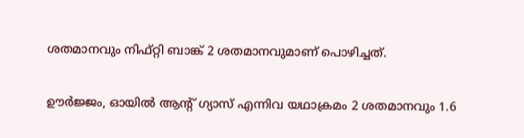ശതമാനവും നിഫ്റ്റി ബാങ്ക് 2 ശതമാനവുമാണ് പൊഴിച്ചത്.

ഊര്‍ജ്ജം, ഓയില്‍ ആന്റ് ഗ്യാസ് എന്നിവ യഥാക്രമം 2 ശതമാനവും 1.6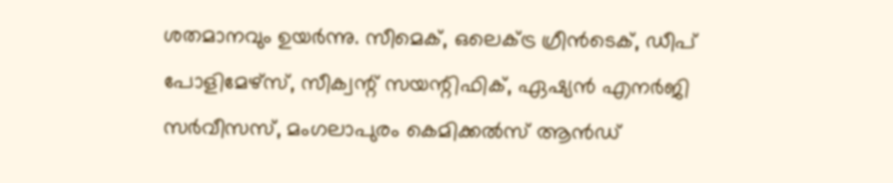ശതമാനവും ഉയര്‍ന്നു. സീമെക്, ഒലെക്ട്ര ഗ്രീന്‍ടെക്, ഡീപ് പോളിമേഴ്‌സ്, സീക്വന്റ് സയന്റിഫിക്, ഏഷ്യന്‍ എനര്‍ജി സര്‍വീസസ്, മംഗലാപുരം കെമിക്കല്‍സ് ആന്‍ഡ്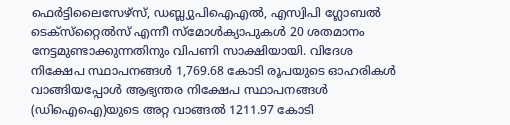ഫെര്‍ട്ടിലൈസേഴ്‌സ്, ഡബ്ല്യുപിഐഎല്‍, എസ്വിപി ഗ്ലോബല്‍ ടെക്‌സ്‌റ്റൈല്‍സ് എന്നീ സ്‌മോള്‍ക്യാപുകള്‍ 20 ശതമാനം നേട്ടമുണ്ടാക്കുന്നതിനും വിപണി സാക്ഷിയായി. വിദേശ നിക്ഷേപ സ്ഥാപനങ്ങള്‍ 1,769.68 കോടി രൂപയുടെ ഓഹരികള്‍ വാങ്ങിയപ്പോള്‍ ആഭ്യന്തര നിക്ഷേപ സ്ഥാപനങ്ങള്‍ (ഡിഐഐ)യുടെ അറ്റ വാങ്ങല്‍ 1211.97 കോടി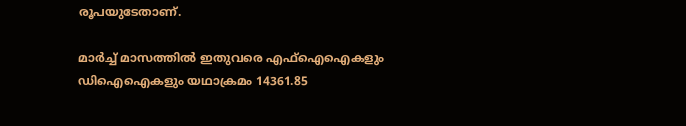രൂപയുടേതാണ്.

മാര്‍ച്ച് മാസത്തില്‍ ഇതുവരെ എഫ്‌ഐഐകളും ഡിഐഐകളും യഥാക്രമം 14361.85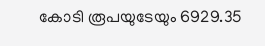കോടി രൂപയുടേയും 6929.35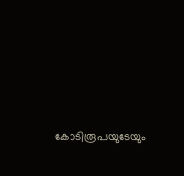കോടിരൂപയുടേയും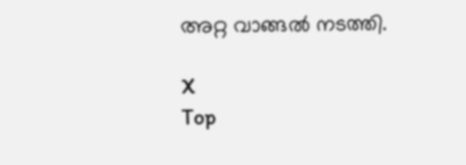അറ്റ വാങ്ങല്‍ നടത്തി.

X
Top